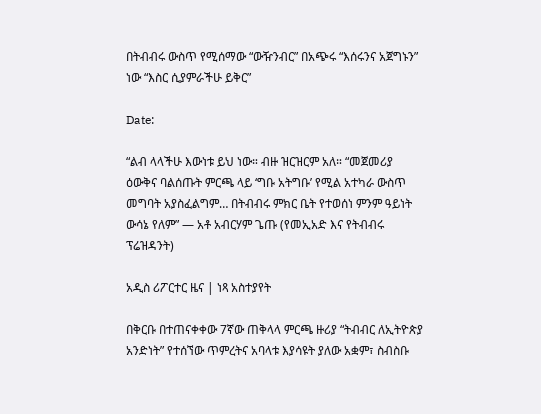በትብብሩ ውስጥ የሚሰማው “ውዥንብር” በአጭሩ “እሰሩንና አጀግኑን” ነው “እስር ሲያምራችሁ ይቅር”

Date:

“ልብ ላላችሁ እውነቱ ይህ ነው። ብዙ ዝርዝርም አለ። “መጀመሪያ ዕውቅና ባልሰጡት ምርጫ ላይ ‘ግቡ አትግቡ’ የሚል አተካራ ውስጥ መግባት አያስፈልግም… በትብብሩ ምክር ቤት የተወሰነ ምንም ዓይነት ውሳኔ የለም” — አቶ አብርሃም ጌጡ (የመኢአድ እና የትብብሩ ፕሬዝዳንት)

አዲስ ሪፖርተር ዜና | ነጻ አስተያየት

በቅርቡ በተጠናቀቀው 7ኛው ጠቅላላ ምርጫ ዙሪያ “ትብብር ለኢትዮጵያ አንድነት” የተሰኘው ጥምረትና አባላቱ እያሳዩት ያለው አቋም፣ ስብስቡ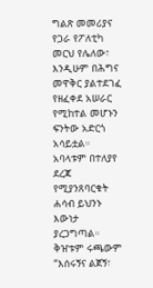ግልጽ መመሪያና የጋራ የፖለቲካ መርህ የሌለው፣ እንዲሁም በሕግና መዋቅር ያልተደገፈ የዘፈቀደ አሠራር የሚከተል መሆኑን ፍንትው አድርጎ አሳይቷል። አባላቱም በተለያየ ደረጃ የሚያንጸባርቁት ሐሳብ ይህንኑ እውነታ ያረጋግጣል። ቅዠቱም ሩጫውም “እሰሩኝና ልጀኝ፣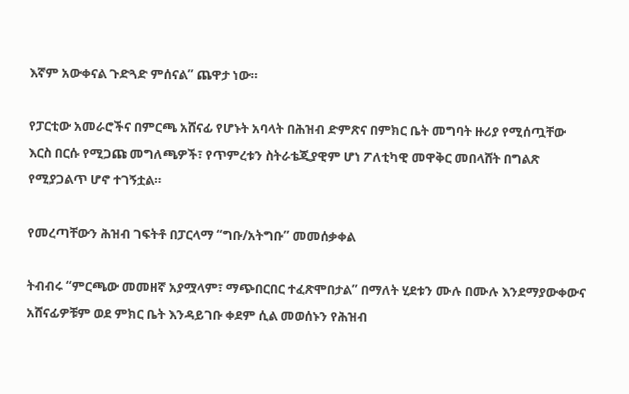እኛም አውቀናል ጉድጓድ ምሰናል” ጨዋታ ነው።

የፓርቲው አመራሮችና በምርጫ አሸናፊ የሆኑት አባላት በሕዝብ ድምጽና በምክር ቤት መግባት ዙሪያ የሚሰጧቸው እርስ በርሱ የሚጋጩ መግለጫዎች፣ የጥምረቱን ስትራቴጂያዊም ሆነ ፖለቲካዊ መዋቅር መበላሸት በግልጽ የሚያጋልጥ ሆኖ ተገኝቷል።

የመረጣቸውን ሕዝብ ገፍትቶ በፓርላማ “ግቡ/አትግቡ” መመሰቃቀል

ትብብሩ “ምርጫው መመዘኛ አያሟላም፣ ማጭበርበር ተፈጽሞበታል” በማለት ሂደቱን ሙሉ በሙሉ እንደማያውቀውና አሸናፊዎቹም ወደ ምክር ቤት እንዳይገቡ ቀደም ሲል መወሰኑን የሕዝብ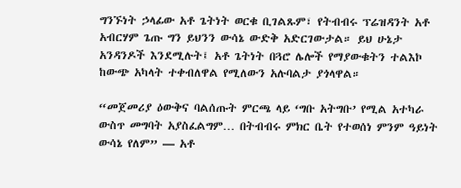ግንኙነት ኃላፊው አቶ ጌትነት ወርቁ ቢገልጹም፣ የትብብሩ ፕሬዝዳንት አቶ አብርሃም ጌጡ ግን ይህንን ውሳኔ ውድቅ አድርገውታል። ይህ ሁኔታ አንዳንዶች እንደሚሉት፤ አቶ ጌትነት በጓሮ ሌሎች የማያውቁትን ተልእኮ ከውጭ አካላት ተቀብለዋል የሚለውን አሉባልታ ያጎላዋል።

“መጀመሪያ ዕውቅና ባልሰጡት ምርጫ ላይ ‘ግቡ አትግቡ’ የሚል አተካራ ውስጥ መግባት አያስፈልግም… በትብብሩ ምክር ቤት የተወሰነ ምንም ዓይነት ውሳኔ የለም” — አቶ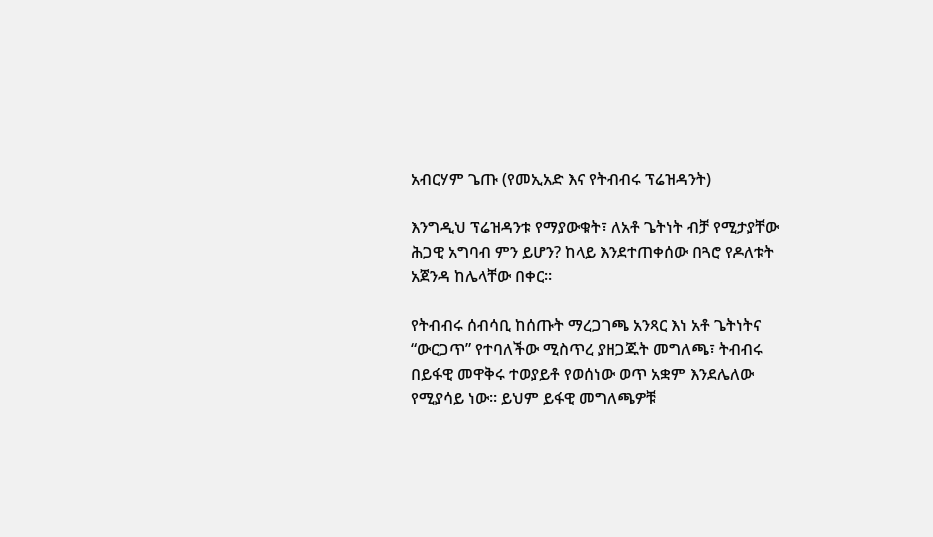አብርሃም ጌጡ (የመኢአድ እና የትብብሩ ፕሬዝዳንት)

እንግዲህ ፕሬዝዳንቱ የማያውቁት፣ ለአቶ ጌትነት ብቻ የሚታያቸው ሕጋዊ አግባብ ምን ይሆን? ከላይ እንደተጠቀሰው በጓሮ የዶለቱት አጀንዳ ከሌላቸው በቀር።

የትብብሩ ሰብሳቢ ከሰጡት ማረጋገጫ አንጻር እነ አቶ ጌትነትና “ውርጋጥ” የተባለችው ሚስጥረ ያዘጋጁት መግለጫ፣ ትብብሩ በይፋዊ መዋቅሩ ተወያይቶ የወሰነው ወጥ አቋም እንደሌለው የሚያሳይ ነው። ይህም ይፋዊ መግለጫዎቹ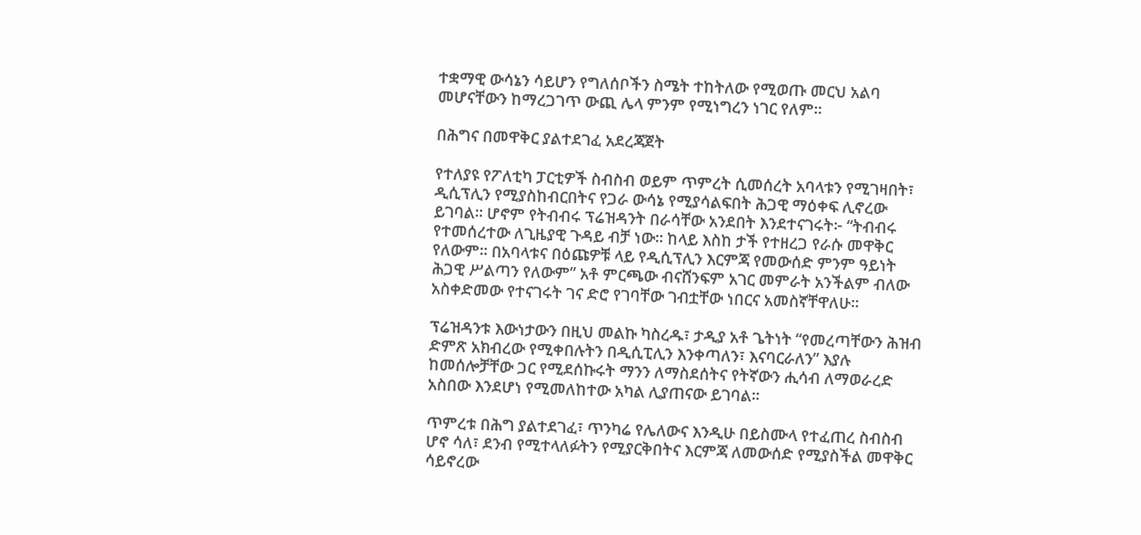ተቋማዊ ውሳኔን ሳይሆን የግለሰቦችን ስሜት ተከትለው የሚወጡ መርህ አልባ መሆናቸውን ከማረጋገጥ ውጪ ሌላ ምንም የሚነግረን ነገር የለም።

በሕግና በመዋቅር ያልተደገፈ አደረጃጀት

የተለያዩ የፖለቲካ ፓርቲዎች ስብስብ ወይም ጥምረት ሲመሰረት አባላቱን የሚገዛበት፣ ዲሲፕሊን የሚያስከብርበትና የጋራ ውሳኔ የሚያሳልፍበት ሕጋዊ ማዕቀፍ ሊኖረው ይገባል። ሆኖም የትብብሩ ፕሬዝዳንት በራሳቸው አንደበት እንደተናገሩት፦ “ትብብሩ የተመሰረተው ለጊዜያዊ ጉዳይ ብቻ ነው። ከላይ እስከ ታች የተዘረጋ የራሱ መዋቅር የለውም። በአባላቱና በዕጩዎቹ ላይ የዲሲፕሊን እርምጃ የመውሰድ ምንም ዓይነት ሕጋዊ ሥልጣን የለውም” አቶ ምርጫው ብናሸንፍም አገር መምራት አንችልም ብለው አስቀድመው የተናገሩት ገና ድሮ የገባቸው ገብቷቸው ነበርና አመስኛቸዋለሁ።

ፕሬዝዳንቱ እውነታውን በዚህ መልኩ ካስረዱ፣ ታዲያ አቶ ጌትነት “የመረጣቸውን ሕዝብ ድምጽ አክብረው የሚቀበሉትን በዲሲፒሊን እንቀጣለን፣ እናባርራለን” እያሉ ከመሰሎቻቸው ጋር የሚደሰኩሩት ማንን ለማስደሰትና የትኛውን ሒሳብ ለማወራረድ አስበው እንደሆነ የሚመለከተው አካል ሊያጠናው ይገባል።

ጥምረቱ በሕግ ያልተደገፈ፣ ጥንካሬ የሌለውና እንዲሁ በይስሙላ የተፈጠረ ስብስብ ሆኖ ሳለ፣ ደንብ የሚተላለፉትን የሚያርቅበትና እርምጃ ለመውሰድ የሚያስችል መዋቅር ሳይኖረው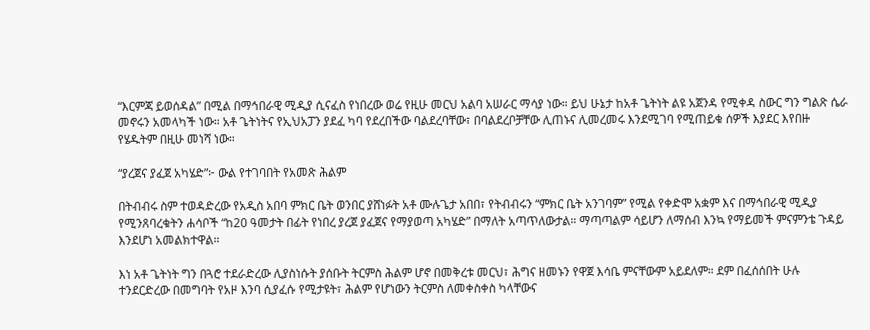“እርምጃ ይወሰዳል” በሚል በማኅበራዊ ሚዲያ ሲናፈስ የነበረው ወሬ የዚሁ መርህ አልባ አሠራር ማሳያ ነው። ይህ ሁኔታ ከአቶ ጌትነት ልዩ አጀንዳ የሚቀዳ ስውር ግን ግልጽ ሴራ መኖሩን አመላካች ነው። አቶ ጌትነትና የኢህአፓን ያደፈ ካባ የደረበችው ባልደረባቸው፣ በባልደረቦቻቸው ሊጠኑና ሊመረመሩ እንደሚገባ የሚጠይቁ ሰዎች እያደር እየበዙ የሄዱትም በዚሁ መነሻ ነው።

“ያረጀና ያፈጀ አካሄድ”፦ ውል የተገባበት የአመጽ ሕልም

በትብብሩ ስም ተወዳድረው የአዲስ አበባ ምክር ቤት ወንበር ያሸነፉት አቶ ሙሉጌታ አበበ፣ የትብብሩን “ምክር ቤት አንገባም” የሚል የቀድሞ አቋም እና በማኅበራዊ ሚዲያ የሚንጸባረቁትን ሐሳቦች “ከ20 ዓመታት በፊት የነበረ ያረጀ ያፈጀና የማያወጣ አካሄድ” በማለት አጣጥለውታል። ማጣጣልም ሳይሆን ለማሰብ እንኳ የማይመች ምናምንቴ ጉዳይ እንደሆነ አመልክተዋል።

እነ አቶ ጌትነት ግን በጓሮ ተደራድረው ሊያስነሱት ያሰቡት ትርምስ ሕልም ሆኖ በመቅረቱ መርህ፣ ሕግና ዘመኑን የዋጀ እሳቤ ምናቸውም አይደለም። ደም በፈሰሰበት ሁሉ ተንደርድረው በመግባት የአዞ እንባ ሲያፈሱ የሚታዩት፣ ሕልም የሆነውን ትርምስ ለመቀስቀስ ካላቸውና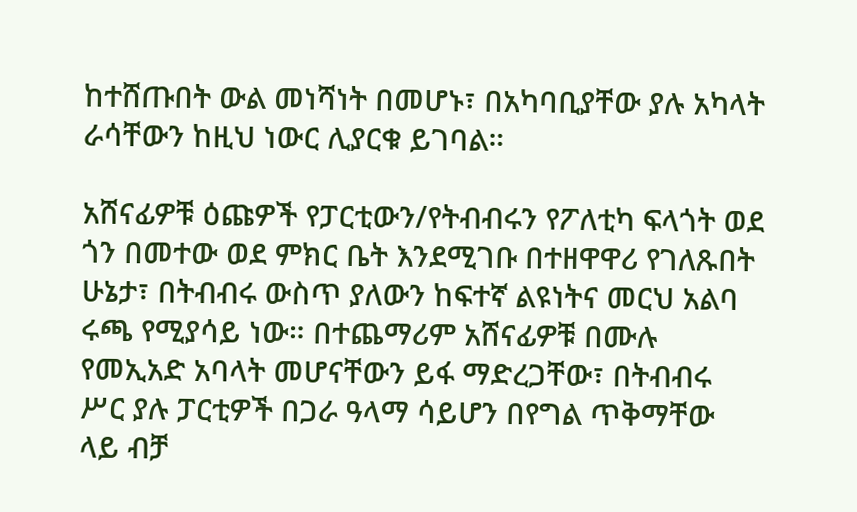ከተሸጡበት ውል መነሻነት በመሆኑ፣ በአካባቢያቸው ያሉ አካላት ራሳቸውን ከዚህ ነውር ሊያርቁ ይገባል።

አሸናፊዎቹ ዕጩዎች የፓርቲውን/የትብብሩን የፖለቲካ ፍላጎት ወደ ጎን በመተው ወደ ምክር ቤት እንደሚገቡ በተዘዋዋሪ የገለጹበት ሁኔታ፣ በትብብሩ ውስጥ ያለውን ከፍተኛ ልዩነትና መርህ አልባ ሩጫ የሚያሳይ ነው። በተጨማሪም አሸናፊዎቹ በሙሉ የመኢአድ አባላት መሆናቸውን ይፋ ማድረጋቸው፣ በትብብሩ ሥር ያሉ ፓርቲዎች በጋራ ዓላማ ሳይሆን በየግል ጥቅማቸው ላይ ብቻ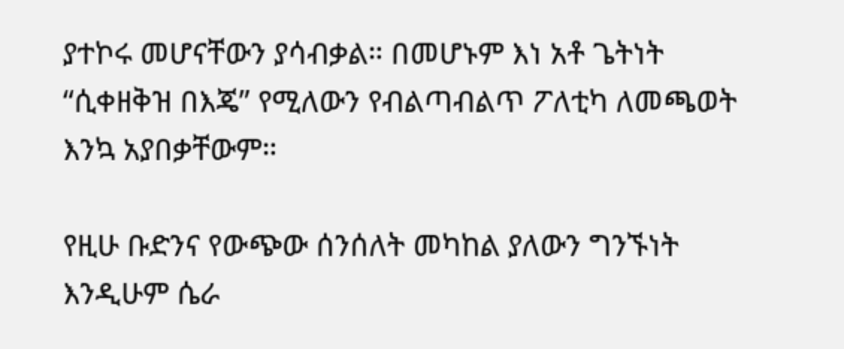ያተኮሩ መሆናቸውን ያሳብቃል። በመሆኑም እነ አቶ ጌትነት “ሲቀዘቅዝ በእጄ” የሚለውን የብልጣብልጥ ፖለቲካ ለመጫወት እንኳ አያበቃቸውም።

የዚሁ ቡድንና የውጭው ሰንሰለት መካከል ያለውን ግንኙነት እንዲሁም ሴራ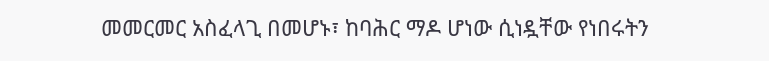መመርመር አስፈላጊ በመሆኑ፣ ከባሕር ማዶ ሆነው ሲነዷቸው የነበሩትን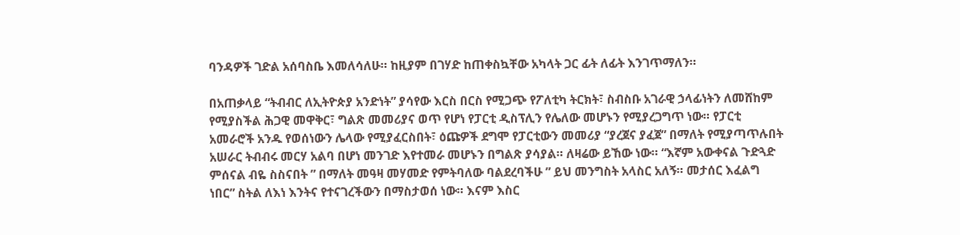ባንዳዎች ገድል አሰባስቤ እመለሳለሁ። ከዚያም በገሃድ ከጠቀስኳቸው አካላት ጋር ፊት ለፊት እንገጥማለን።

በአጠቃላይ “ትብብር ለኢትዮጵያ አንድነት” ያሳየው እርስ በርስ የሚጋጭ የፖለቲካ ትርክት፣ ስብስቡ አገራዊ ኃላፊነትን ለመሸከም የሚያስችል ሕጋዊ መዋቅር፣ ግልጽ መመሪያና ወጥ የሆነ የፓርቲ ዲስፕሊን የሌለው መሆኑን የሚያረጋግጥ ነው። የፓርቲ አመራሮች አንዱ የወሰነውን ሌላው የሚያፈርስበት፣ ዕጩዎች ደግሞ የፓርቲውን መመሪያ “ያረጀና ያፈጀ” በማለት የሚያጣጥሉበት አሠራር ትብብሩ መርሃ አልባ በሆነ መንገድ እየተመራ መሆኑን በግልጽ ያሳያል። ለዛሬው ይኸው ነው። “እኛም አውቀናል ጉድጓድ ምሰናል ብዬ ስስናበት ” በማለት መዓዛ መሃመድ የምትባለው ባልደረባችሁ ” ይህ መንግስት አላስር አለኝ። መታሰር እፈልግ ነበር” ስትል ለእነ እንትና የተናገረችውን በማስታወሰ ነው። እናም እስር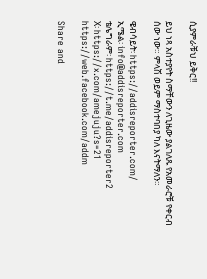ሲያምራቹህ ይቅር!!

ይህ ነጻ አስተያየት ስማቸውን ለጊዜው ያልገለጹ የአመራሮቹ የቀርብ ሰው ነው። ምላሽ ወይም ማስተባበያ ካለ እናትማለን።

ዌብሳይት፡ https://addisreporter.com/
ኢሜል፡ info@addisreporter.com
ቴሌግራም፡ https://t.me/addisreporter2
X፡ https://x.com/amejuju?s=21
https://web.facebook.com/addm

Share and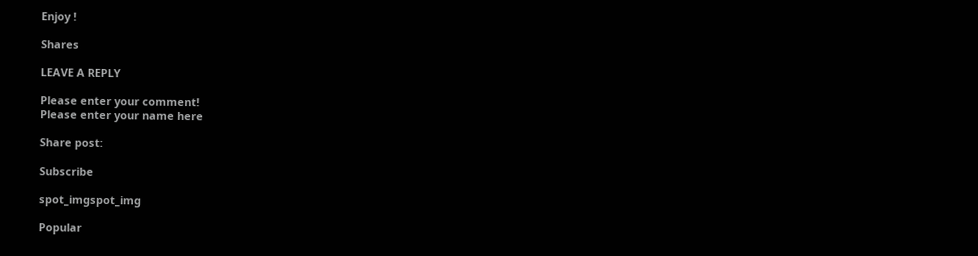Enjoy !

Shares

LEAVE A REPLY

Please enter your comment!
Please enter your name here

Share post:

Subscribe

spot_imgspot_img

Popular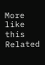More like this
Related